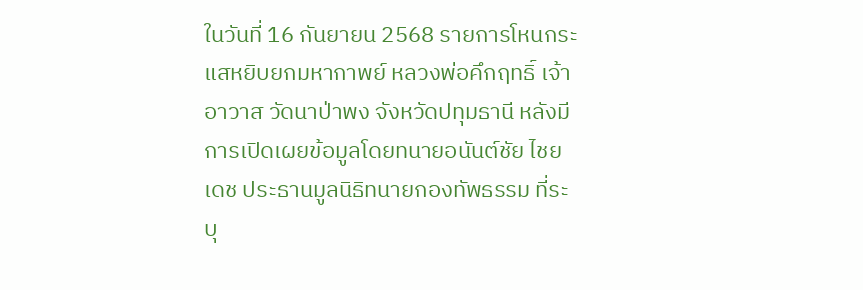ในวันที่ 16 กันยายน 2568 รายการโหนกระแสหยิบยกมหากาพย์ หลวงพ่อคึกฤทธิ์ เจ้าอาวาส วัดนาป่าพง จังหวัดปทุมธานี หลังมีการเปิดเผยข้อมูลโดยทนายอนันต์ชัย ไชยเดช ประธานมูลนิธิทนายกองทัพธรรม ที่ระบุ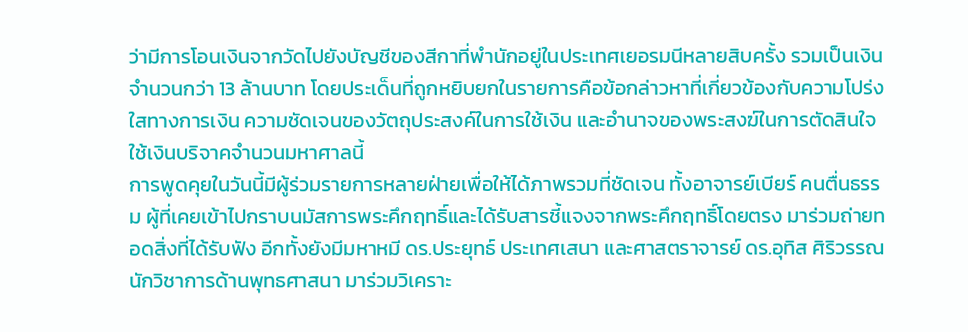ว่ามีการโอนเงินจากวัดไปยังบัญชีของสีกาที่พำนักอยู่ในประเทศเยอรมนีหลายสิบครั้ง รวมเป็นเงินจำนวนกว่า 13 ล้านบาท โดยประเด็นที่ถูกหยิบยกในรายการคือข้อกล่าวหาที่เกี่ยวข้องกับความโปร่งใสทางการเงิน ความชัดเจนของวัตถุประสงค์ในการใช้เงิน และอำนาจของพระสงฆ์ในการตัดสินใจใช้เงินบริจาคจำนวนมหาศาลนี้
การพูดคุยในวันนี้มีผู้ร่วมรายการหลายฝ่ายเพื่อให้ได้ภาพรวมที่ชัดเจน ทั้งอาจารย์เบียร์ คนตื่นธรรม ผู้ที่เคยเข้าไปกราบนมัสการพระคึกฤทธิ์และได้รับสารชี้แจงจากพระคึกฤทธิ์โดยตรง มาร่วมถ่ายทอดสิ่งที่ได้รับฟัง อีกทั้งยังมีมหาหมี ดร.ประยุทธ์ ประเทศเสนา และศาสตราจารย์ ดร.อุทิส ศิริวรรณ นักวิชาการด้านพุทธศาสนา มาร่วมวิเคราะ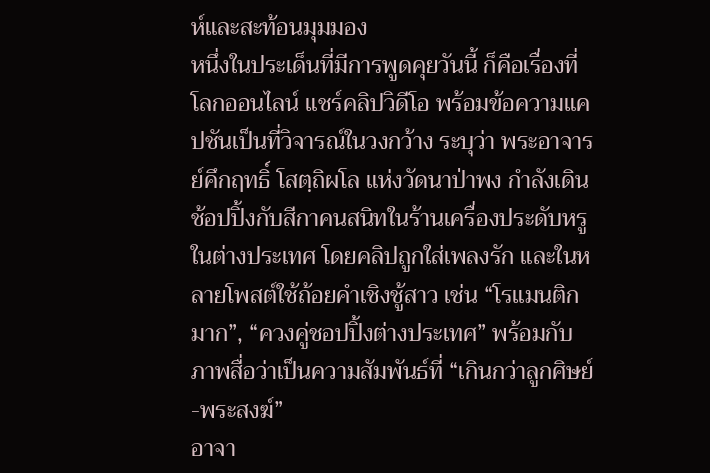ห์และสะท้อนมุมมอง
หนึ่งในประเด็นที่มีการพูดคุยวันนี้ ก็คือเรื่องที่โลกออนไลน์ แชร์คลิปวิดีโอ พร้อมข้อความแคปชันเป็นที่วิจารณ์ในวงกว้าง ระบุว่า พระอาจารย์คึกฤทธิ์ โสตฺถิผโล แห่งวัดนาป่าพง กำลังเดินช้อปปิ้งกับสีกาคนสนิทในร้านเครื่องประดับหรูในต่างประเทศ โดยคลิปถูกใส่เพลงรัก และในหลายโพสต์ใช้ถ้อยคำเชิงชู้สาว เช่น “โรแมนติกมาก”, “ควงคู่ชอปปิ้งต่างประเทศ” พร้อมกับภาพสื่อว่าเป็นความสัมพันธ์ที่ “เกินกว่าลูกศิษย์-พระสงฆ์”
อาจา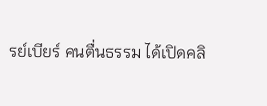รย์เบียร์ คนตื่นธรรม ได้เปิดคลิ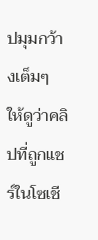ปมุมกว้างเต็มๆ ให้ดูว่าคลิปที่ถูกแชร์ในโซเชี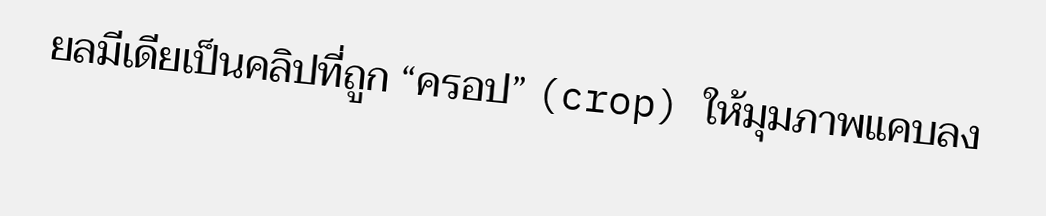ยลมีเดียเป็นคลิปที่ถูก “ครอป” (crop) ให้มุมภาพแคบลง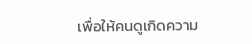เพื่อให้คนดูเกิดความ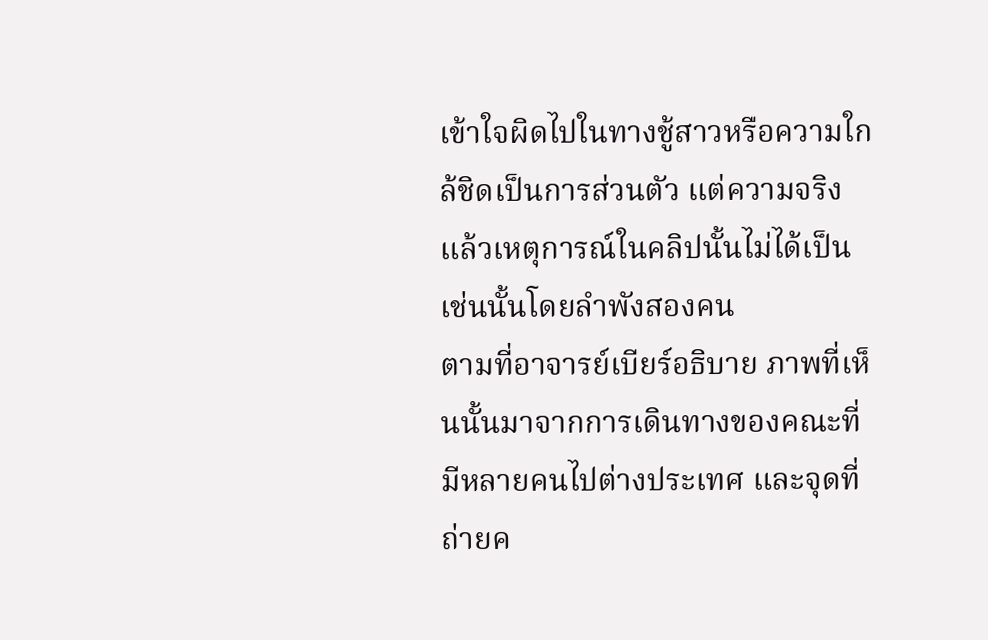เข้าใจผิดไปในทางชู้สาวหรือความใกล้ชิดเป็นการส่วนตัว แต่ความจริงแล้วเหตุการณ์ในคลิปนั้นไม่ได้เป็นเช่นนั้นโดยลำพังสองคน
ตามที่อาจารย์เบียร์อธิบาย ภาพที่เห็นนั้นมาจากการเดินทางของคณะที่มีหลายคนไปต่างประเทศ และจุดที่ถ่ายค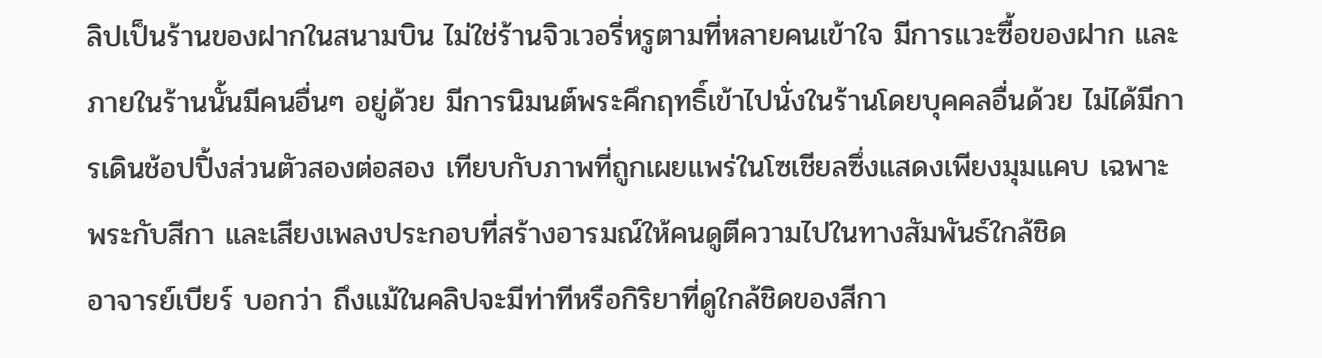ลิปเป็นร้านของฝากในสนามบิน ไม่ใช่ร้านจิวเวอรี่หรูตามที่หลายคนเข้าใจ มีการแวะซื้อของฝาก และภายในร้านนั้นมีคนอื่นๆ อยู่ด้วย มีการนิมนต์พระคึกฤทธิ์เข้าไปนั่งในร้านโดยบุคคลอื่นด้วย ไม่ได้มีการเดินช้อปปิ้งส่วนตัวสองต่อสอง เทียบกับภาพที่ถูกเผยแพร่ในโซเชียลซึ่งแสดงเพียงมุมแคบ เฉพาะพระกับสีกา และเสียงเพลงประกอบที่สร้างอารมณ์ให้คนดูตีความไปในทางสัมพันธ์ใกล้ชิด
อาจารย์เบียร์ บอกว่า ถึงแม้ในคลิปจะมีท่าทีหรือกิริยาที่ดูใกล้ชิดของสีกา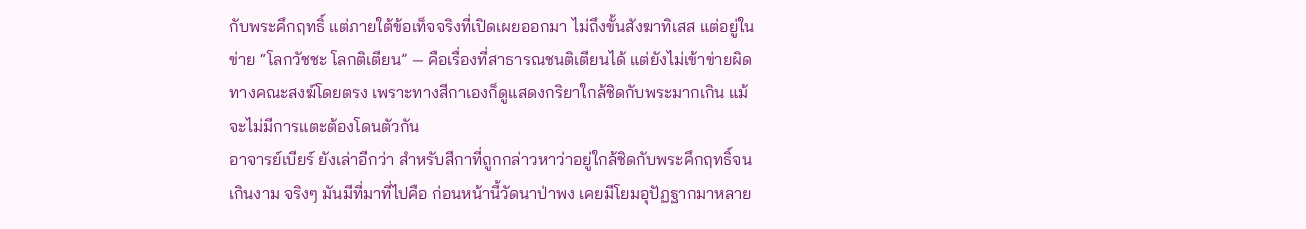กับพระคึกฤทธิ์ แต่ภายใต้ข้อเท็จจริงที่เปิดเผยออกมา ไม่ถึงขั้นสังฆาทิเสส แต่อยู่ในข่าย “โลกวัชชะ โลกติเตียน” — คือเรื่องที่สาธารณชนติเตียนได้ แต่ยังไม่เข้าข่ายผิดทางคณะสงฆ์โดยตรง เพราะทางสีกาเองก็ดูแสดงกริยาใกล้ชิดกับพระมากเกิน แม้จะไม่มีการแตะต้องโดนตัวกัน
อาจารย์เบียร์ ยังเล่าอีกว่า สำหรับสีกาที่ถูกกล่าวหาว่าอยู่ใกล้ชิดกับพระคึกฤทธิ์จนเกินงาม จริงๆ มันมีที่มาที่ไปคือ ก่อนหน้านี้วัดนาป่าพง เคยมีโยมอุปัฏฐากมาหลาย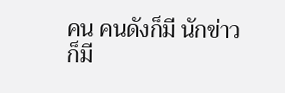คน คนดังก็มี นักข่าวก็มี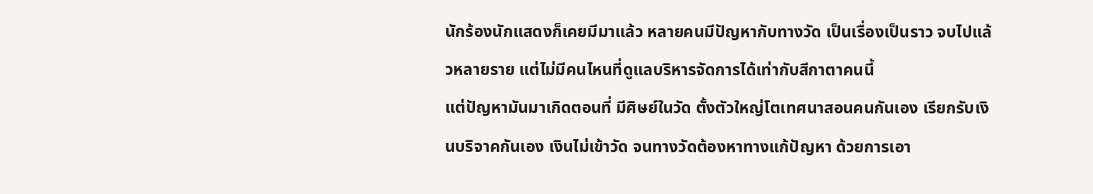นักร้องนักแสดงก็เคยมีมาแล้ว หลายคนมีปัญหากับทางวัด เป็นเรื่องเป็นราว จบไปแล้วหลายราย แต่ไม่มีคนไหนที่ดูแลบริหารจัดการได้เท่ากับสีกาตาคนนี้
แต่ปัญหามันมาเกิดตอนที่ มีศิษย์ในวัด ตั้งตัวใหญ่โตเทศนาสอนคนกันเอง เรียกรับเงินบริจาคกันเอง เงินไม่เข้าวัด จนทางวัดต้องหาทางแก้ปัญหา ด้วยการเอา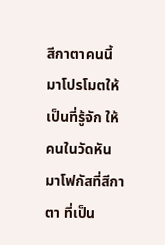สีกาตาคนนี้มาโปรโมตให้เป็นที่รู้จัก ให้คนในวัดหันมาโฟกัสที่สีกาตา ที่เป็น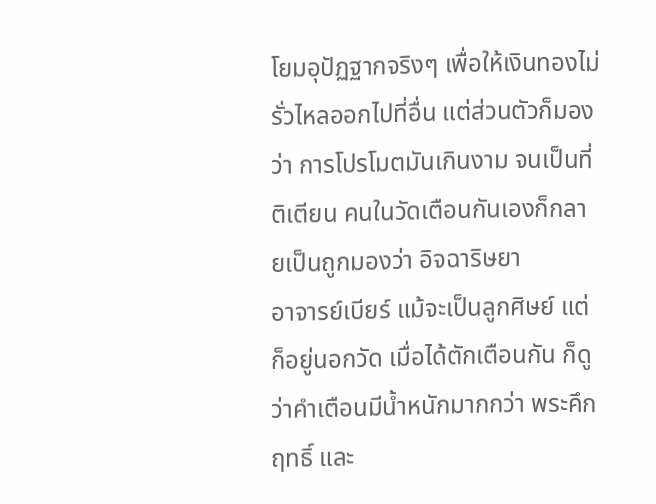โยมอุปัฏฐากจริงๆ เพื่อให้เงินทองไม่รั่วไหลออกไปที่อื่น แต่ส่วนตัวก็มองว่า การโปรโมตมันเกินงาม จนเป็นที่ติเตียน คนในวัดเตือนกันเองก็กลายเป็นถูกมองว่า อิจฉาริษยา
อาจารย์เบียร์ แม้จะเป็นลูกศิษย์ แต่ก็อยู่นอกวัด เมื่อได้ตักเตือนกัน ก็ดูว่าคำเตือนมีน้ำหนักมากกว่า พระคึกฤทธิ์ และ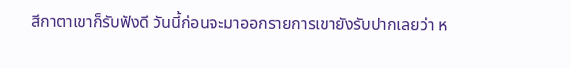สีกาตาเขาก็รับฟังดี วันนี้ก่อนจะมาออกรายการเขายังรับปากเลยว่า ห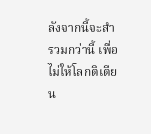ลังจากนี้จะสำรวมกว่านี้ เพื่อไม่ให้โลกติเตียน